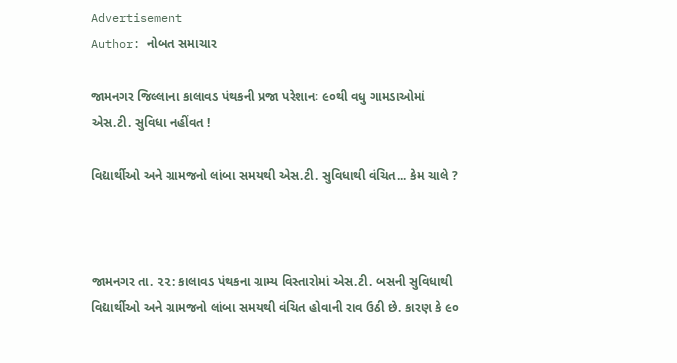Advertisement
Author: નોબત સમાચાર

જામનગર જિલ્લાના કાલાવડ પંથકની પ્રજા પરેશાનઃ ૯૦થી વધુ ગામડાઓમાં એસ.ટી. સુવિધા નહીંવત !

વિદ્યાર્થીઓ અને ગ્રામજનો લાંબા સમયથી એસ.ટી. સુવિધાથી વંચિત... કેમ ચાલે ?



જામનગર તા. ૨૨: કાલાવડ પંથકના ગ્રામ્ય વિસ્તારોમાં એસ.ટી. બસની સુવિધાથી વિદ્યાર્થીઓ અને ગ્રામજનો લાંબા સમયથી વંચિત હોવાની રાવ ઉઠી છે. કારણ કે ૯૦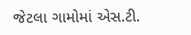જેટલા ગામોમાં એસ.ટી.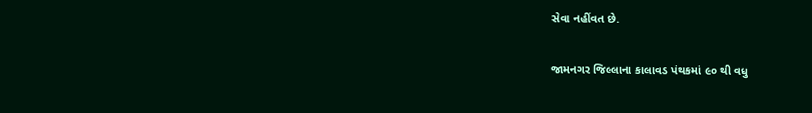સેવા નહીંવત છે.

જામનગર જિલ્લાના કાલાવડ પંથકમાં ૯૦ થી વધુ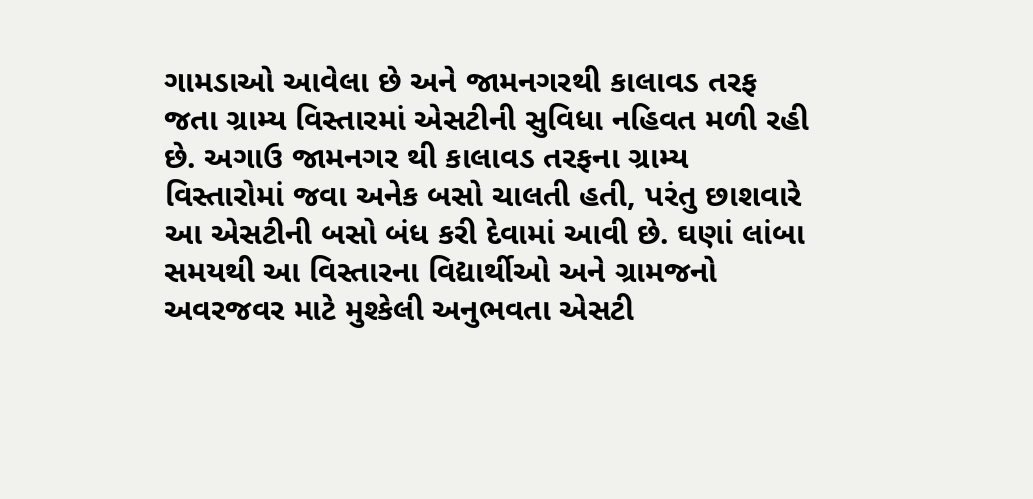ગામડાઓ આવેલા છે અને જામનગરથી કાલાવડ તરફ જતા ગ્રામ્ય વિસ્તારમાં એસટીની સુવિધા નહિવત મળી રહી છે. અગાઉ જામનગર થી કાલાવડ તરફના ગ્રામ્ય વિસ્તારોમાં જવા અનેક બસો ચાલતી હતી, પરંતુ છાશવારે આ એસટીની બસો બંધ કરી દેવામાં આવી છે. ઘણાં લાંબા સમયથી આ વિસ્તારના વિદ્યાર્થીઓ અને ગ્રામજનો અવરજવર માટે મુશ્કેલી અનુભવતા એસટી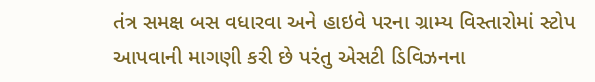તંત્ર સમક્ષ બસ વધારવા અને હાઇવે પરના ગ્રામ્ય વિસ્તારોમાં સ્ટોપ આપવાની માગણી કરી છે પરંતુ એસટી ડિવિઝનના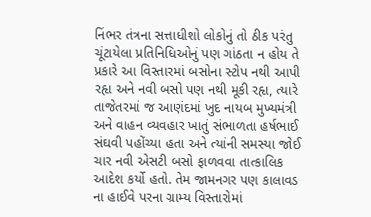નિંભર તંત્રના સત્તાધીશો લોકોનું તો ઠીક પરંતુ ચૂંટાયેલા પ્રતિનિધિઓનું પણ ગાંઠતા ન હોય તે પ્રકારે આ વિસ્તારમાં બસોના સ્ટોપ નથી આપી રહૃા અને નવી બસો પણ નથી મૂકી રહૃા, ત્યારે તાજેતરમાં જ આણંદમાં ખુદ નાયબ મુખ્યમંત્રી અને વાહન વ્યવહાર ખાતું સંભાળતા હર્ષભાઈ સંઘવી પહોંચ્યા હતા અને ત્યાંની સમસ્યા જોઈ ચાર નવી એસટી બસો ફાળવવા તાત્કાલિક આદેશ કર્યો હતો. તેમ જામનગર પણ કાલાવડ ના હાઈવે પરના ગ્રામ્ય વિસ્તારોમાં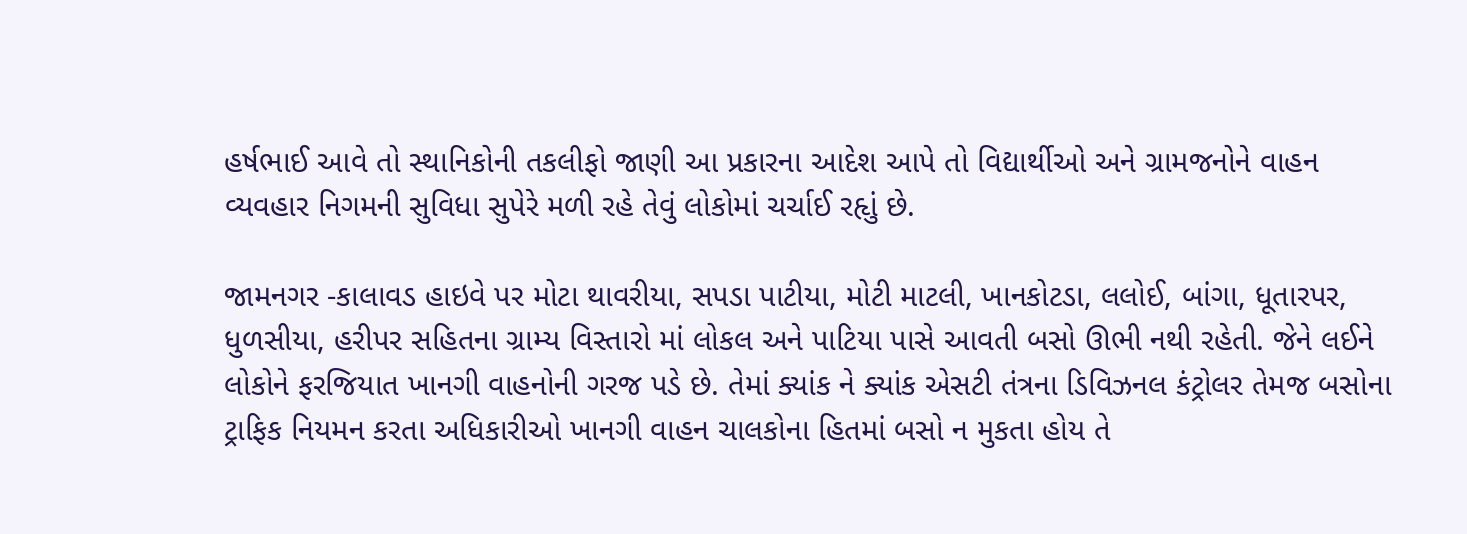હર્ષભાઈ આવે તો સ્થાનિકોની તકલીફો જાણી આ પ્રકારના આદેશ આપે તો વિદ્યાર્થીઓ અને ગ્રામજનોને વાહન વ્યવહાર નિગમની સુવિધા સુપેરે મળી રહે તેવું લોકોમાં ચર્ચાઈ રહૃાું છે.

જામનગર -કાલાવડ હાઇવે પર મોટા થાવરીયા, સપડા પાટીયા, મોટી માટલી, ખાનકોટડા, લલોઈ, બાંગા, ધૂતારપર, ધુળસીયા, હરીપર સહિતના ગ્રામ્ય વિસ્તારો માં લોકલ અને પાટિયા પાસે આવતી બસો ઊભી નથી રહેતી. જેને લઈને લોકોને ફરજિયાત ખાનગી વાહનોની ગરજ પડે છે. તેમાં ક્યાંક ને ક્યાંક એસટી તંત્રના ડિવિઝનલ કંટ્રોલર તેમજ બસોના ટ્રાફિક નિયમન કરતા અધિકારીઓ ખાનગી વાહન ચાલકોના હિતમાં બસો ન મુકતા હોય તે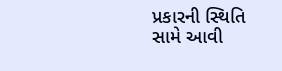પ્રકારની સ્થિતિ સામે આવી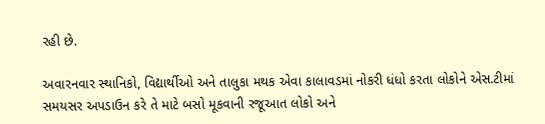રહી છે.

અવારનવાર સ્થાનિકો, વિદ્યાર્થીઓ અને તાલુકા મથક એવા કાલાવડમાં નોકરી ધંધો કરતા લોકોને એસ.ટીમાં સમયસર અપડાઉન કરે તે માટે બસો મૂકવાની રજૂઆત લોકો અને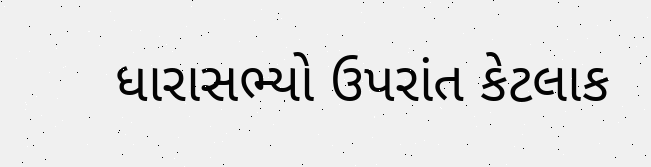ધારાસભ્યો ઉપરાંત કેટલાક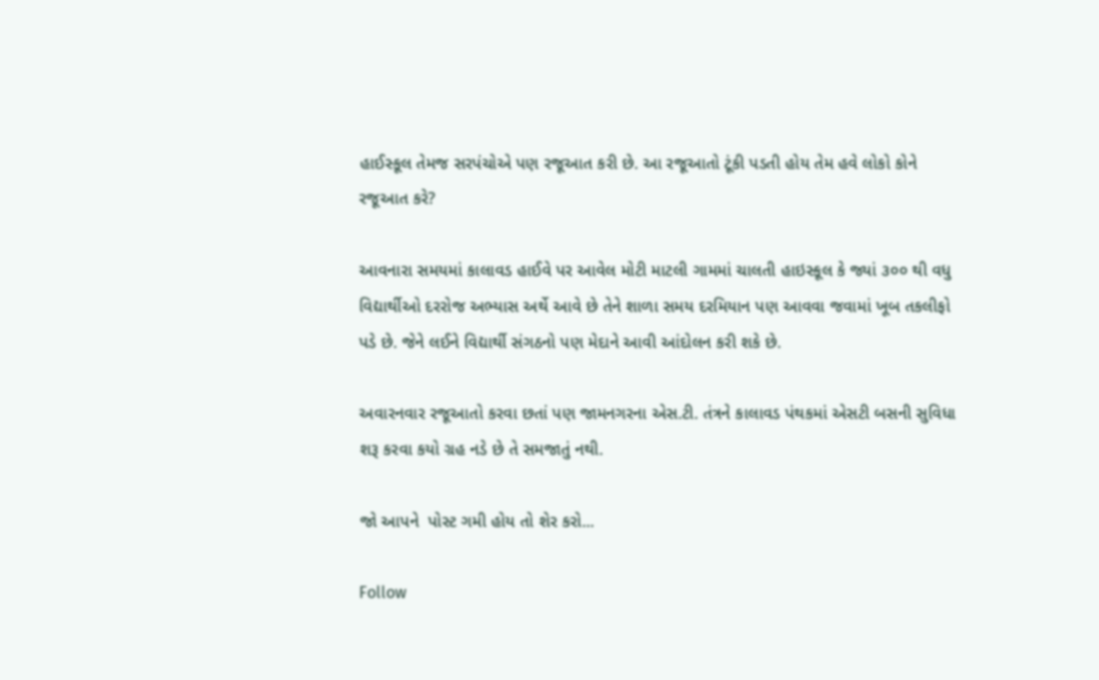હાઈસ્કૂલ તેમજ સરપંચોએ પણ રજૂઆત કરી છે. આ રજૂઆતો ટૂંકી પડતી હોય તેમ હવે લોકો કોને રજૂઆત કરે?

આવનારા સમયમાં કાલાવડ હાઈવે પર આવેલ મોટી માટલી ગામમાં ચાલતી હાઇસ્કૂલ કે જ્યાં ૩૦૦ થી વધુ વિદ્યાર્થીઓ દરરોજ અભ્યાસ અર્થે આવે છે તેને શાળા સમય દરમિયાન પણ આવવા જવામાં ખૂબ તકલીફો પડે છે. જેને લઈને વિદ્યાર્થી સંગઠનો પણ મેદાને આવી આંદોલન કરી શકે છે.

અવારનવાર રજૂઆતો કરવા છતાં પણ જામનગરના એસ.ટી. તંત્રને કાલાવડ પંથકમાં એસટી બસની સુવિધા શરૂ કરવા કયો ગ્રહ નડે છે તે સમજાતું નથી.

જો આપને  પોસ્ટ ગમી હોય તો શેર કરો...

Follow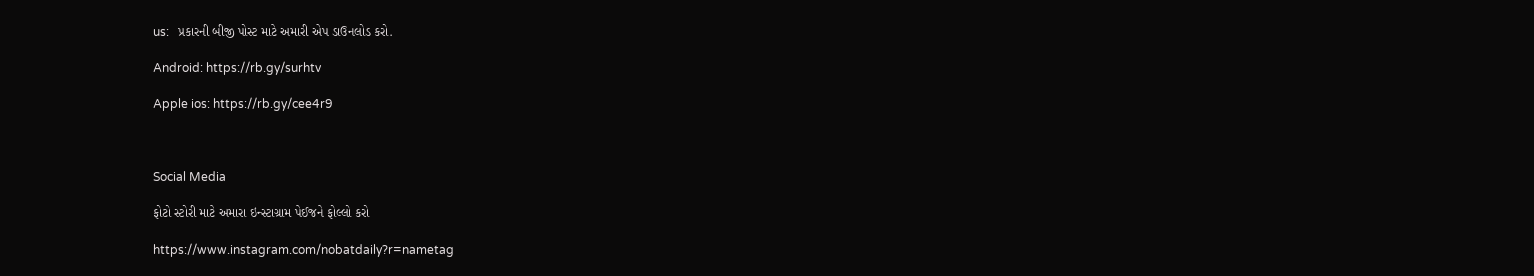us:   પ્રકારની બીજી પોસ્ટ માટે અમારી એપ ડાઉનલોડ કરો.

Android: https://rb.gy/surhtv

Apple ios: https://rb.gy/cee4r9



Social Media

ફોટો સ્ટોરી માટે અમારા ઇન્સ્ટાગ્રામ પેઈજને ફોલ્લો કરો

https://www.instagram.com/nobatdaily?r=nametag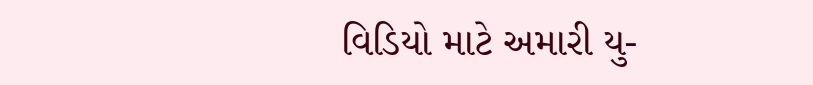વિડિયો માટે અમારી યુ-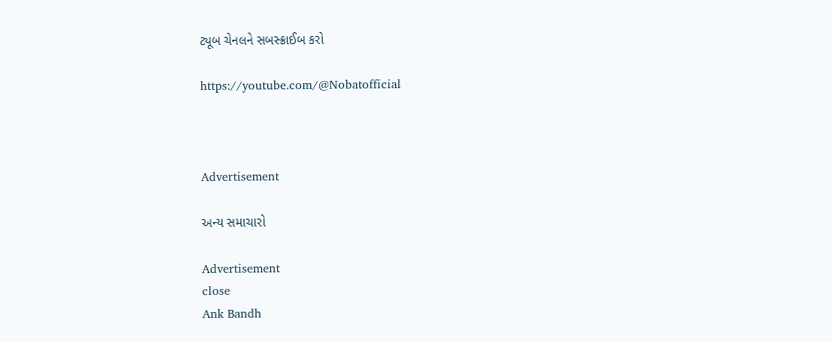ટ્યૂબ ચેનલને સબસ્ક્રાઈબ કરો

https://youtube.com/@Nobatofficial



Advertisement

અન્ય સમાચારો

Advertisement
close
Ank Bandh